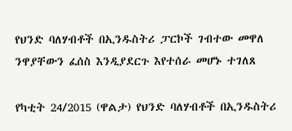የህንድ ባለሃብቶች በኢንዱስትሪ ፓርኮች ገብተው መዋለ ንዋያቸውን ፈሰስ እንዲያደርጉ እየተሰራ መሆኑ ተገለጸ

የካቲት 24/2015 (ዋልታ) የህንድ ባለሃብቶች በኢንዱስትሪ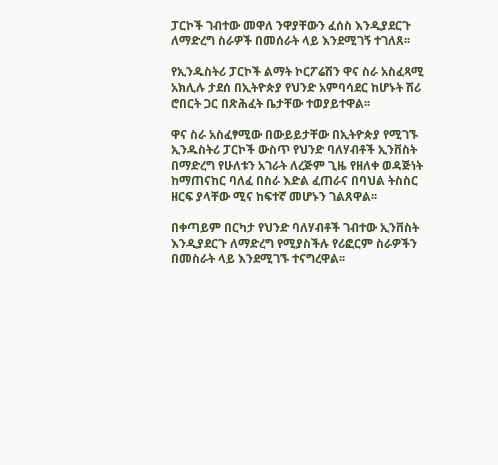ፓርኮች ገብተው መዋለ ንዋያቸውን ፈሰስ እንዲያደርጉ ለማድረግ ስራዎች በመሰራት ላይ እንደሚገኝ ተገለጸ፡፡

የኢንዱስትሪ ፓርኮች ልማት ኮርፖሬሽን ዋና ስራ አስፈጻሚ አክሊሉ ታደሰ በኢትዮጵያ የህንድ አምባሳደር ከሆኑት ሽሪ ሮበርት ጋር በጽሕፈት ቤታቸው ተወያይተዋል፡፡

ዋና ስራ አስፈፃሚው በውይይታቸው በኢትዮጵያ የሚገኙ ኢንዱስትሪ ፓርኮች ውስጥ የህንድ ባለሃብቶች ኢንቨስት በማድረግ የሁለቱን አገራት ለረጅም ጊዜ የዘለቀ ወዳጅነት ከማጠናከር ባለፈ በስራ እድል ፈጠራና በባህል ትስስር ዘርፍ ያላቸው ሚና ከፍተኛ መሆኑን ገልጸዋል፡፡

በቀጣይም በርካታ የህንድ ባለሃብቶች ገብተው ኢንቨስት እንዲያደርጉ ለማድረግ የሚያስችሉ የሪፎርም ስራዎችን በመስራት ላይ እንደሚገኙ ተናግረዋል፡፡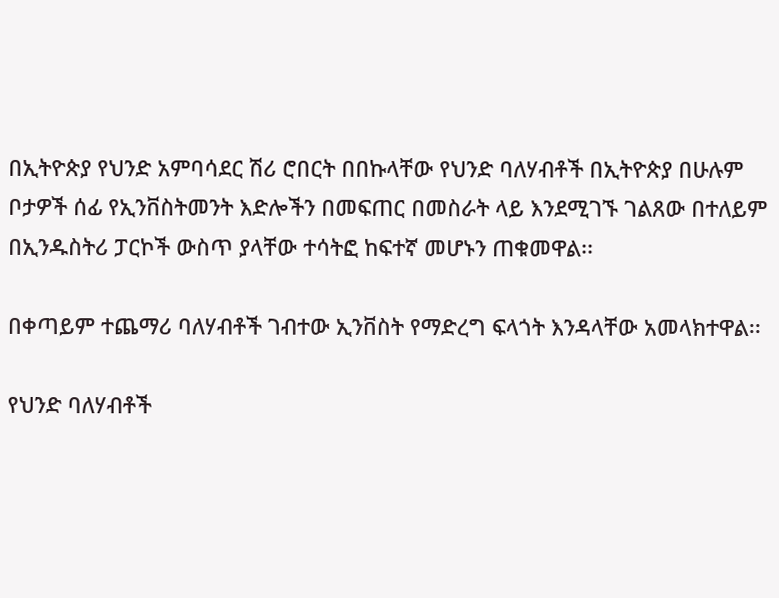በኢትዮጵያ የህንድ አምባሳደር ሽሪ ሮበርት በበኩላቸው የህንድ ባለሃብቶች በኢትዮጵያ በሁሉም ቦታዎች ሰፊ የኢንቨስትመንት እድሎችን በመፍጠር በመስራት ላይ እንደሚገኙ ገልጸው በተለይም በኢንዱስትሪ ፓርኮች ውስጥ ያላቸው ተሳትፎ ከፍተኛ መሆኑን ጠቁመዋል፡፡

በቀጣይም ተጨማሪ ባለሃብቶች ገብተው ኢንቨስት የማድረግ ፍላጎት እንዳላቸው አመላክተዋል፡፡

የህንድ ባለሃብቶች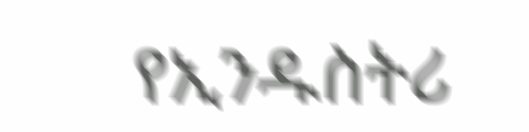የኢንዱስትሪ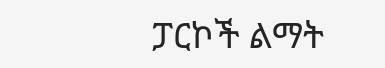ፓርኮች ልማት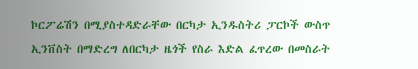ኮርፖሬሽን በሚያስተዳድራቸው በርካታ ኢንዱስትሪ ፓርኮች ውስጥ ኢንቨስት በማድረግ ለበርካታ ዜጎች የስራ እድል ፈጥረው በመስራት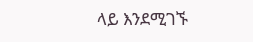ላይ እንደሚገኙ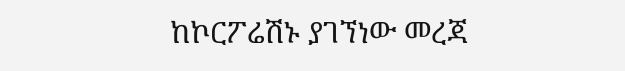ከኮርፖሬሽኑ ያገኘነው መረጃ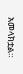አመላክቷል።